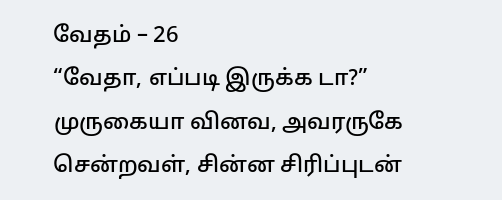வேதம் – 26
“வேதா, எப்படி இருக்க டா?” முருகையா வினவ, அவரருகே சென்றவள், சின்ன சிரிப்புடன்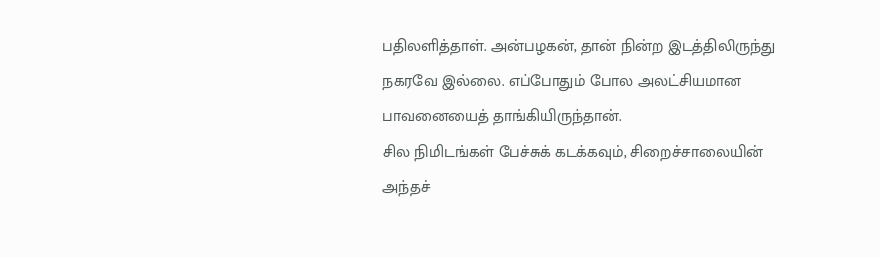பதிலளித்தாள். அன்பழகன், தான் நின்ற இடத்திலிருந்து நகரவே இல்லை. எப்போதும் போல அலட்சியமான பாவனையைத் தாங்கியிருந்தான்.
சில நிமிடங்கள் பேச்சுக் கடக்கவும், சிறைச்சாலையின் அந்தச்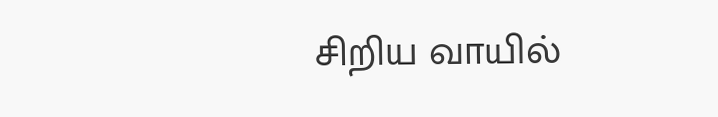சிறிய வாயில்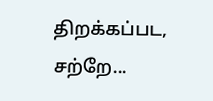திறக்கப்பட, சற்றே...